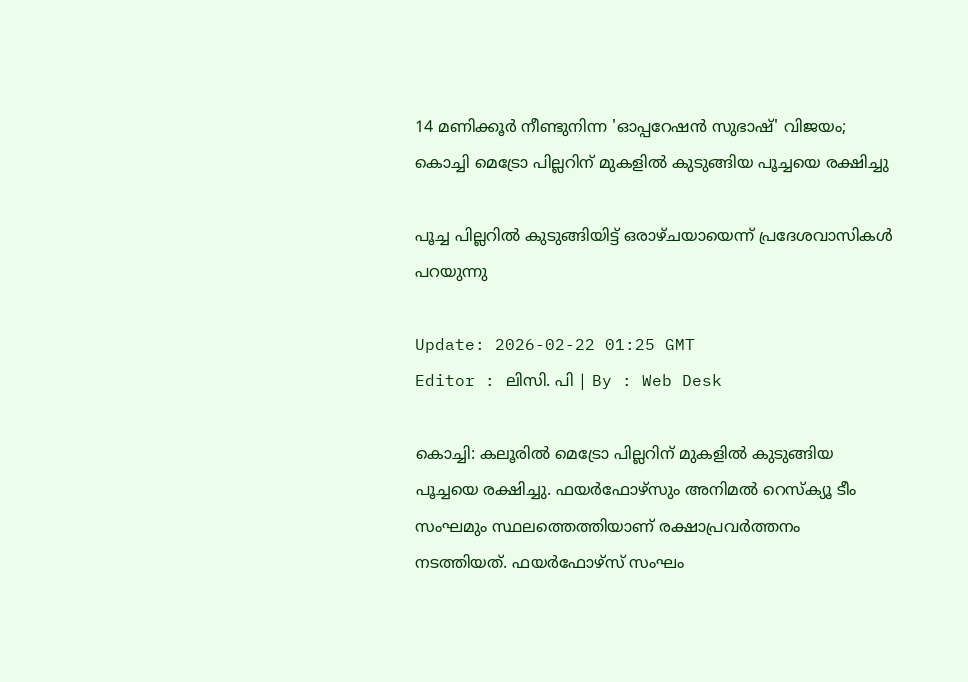14 മണിക്കൂര്‍ നീണ്ടുനിന്ന 'ഓപ്പറേഷന്‍ സുഭാഷ്' വിജയം; കൊച്ചി മെട്രോ പില്ലറിന് മുകളിൽ കുടുങ്ങിയ പൂച്ചയെ രക്ഷിച്ചു

പൂച്ച പില്ലറിൽ കുടുങ്ങിയിട്ട് ഒരാഴ്ചയായെന്ന് പ്രദേശവാസികൾ പറയുന്നു

Update: 2026-02-22 01:25 GMT
Editor : ലിസി. പി | By : Web Desk

കൊച്ചി: കലൂരിൽ മെട്രോ പില്ലറിന് മുകളിൽ കുടുങ്ങിയ പൂച്ചയെ രക്ഷിച്ചു. ഫയർഫോഴ്സും അനിമൽ റെസ്ക്യൂ ടീം സംഘമും സ്ഥലത്തെത്തിയാണ് രക്ഷാപ്രവർത്തനം നടത്തിയത്. ഫയർഫോഴ്സ് സംഘം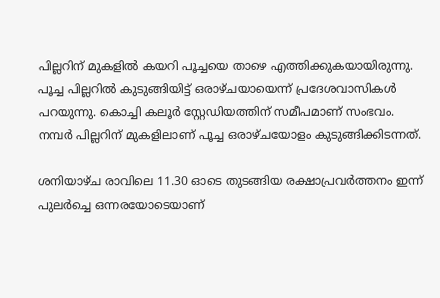പില്ലറിന് മുകളിൽ കയറി പൂച്ചയെ താഴെ എത്തിക്കുകയായിരുന്നു. പൂച്ച പില്ലറിൽ കുടുങ്ങിയിട്ട് ഒരാഴ്ചയായെന്ന് പ്രദേശവാസികൾ പറയുന്നു. കൊച്ചി കലൂർ സ്റ്റേഡിയത്തിന് സമീപമാണ് സംഭവം. നമ്പർ പില്ലറിന് മുകളിലാണ് പൂച്ച ഒരാഴ്ചയോളം കുടുങ്ങിക്കിടന്നത്.

ശനിയാഴ്ച രാവിലെ 11.30 ഓടെ തുടങ്ങിയ രക്ഷാപ്രവര്‍ത്തനം ഇന്ന് പുലര്‍ച്ചെ ഒന്നരയോടെയാണ്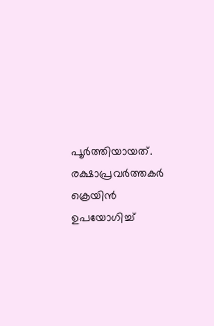പൂര്‍ത്തിയായത്.  രക്ഷാപ്രവർത്തകർ ക്രെയിൻ ഉപയോഗിച്ച്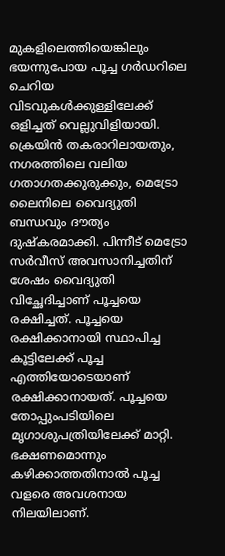മുകളിലെത്തിയെങ്കിലും ഭയന്നുപോയ പൂച്ച ഗർഡറിലെ ചെറിയ വിടവുകൾക്കുള്ളിലേക്ക് ഒളിച്ചത് വെല്ലുവിളിയായി. ക്രെയിൻ തകരാറിലായതും, നഗരത്തിലെ വലിയ ഗതാഗതക്കുരുക്കും, മെട്രോ ലൈനിലെ വൈദ്യുതി ബന്ധവും ദൗത്യം ദുഷ്കരമാക്കി. പിന്നീട് മെട്രോ സര്‍വീസ് അവസാനിച്ചതിന് ശേഷം വൈദ്യുതി വിച്ഛേദിച്ചാണ് പൂച്ചയെ രക്ഷിച്ചത്. പൂച്ചയെ രക്ഷിക്കാനായി സ്ഥാപിച്ച കൂട്ടിലേക്ക് പൂച്ച എത്തിയോടെയാണ് രക്ഷിക്കാനായത്. പൂച്ചയെ തോപ്പുംപടിയിലെ മൃഗാശുപത്രിയിലേക്ക് മാറ്റി. ഭക്ഷണമൊന്നും കഴിക്കാത്തതിനാല്‍ പൂച്ച വളരെ അവശനായ നിലയിലാണ്.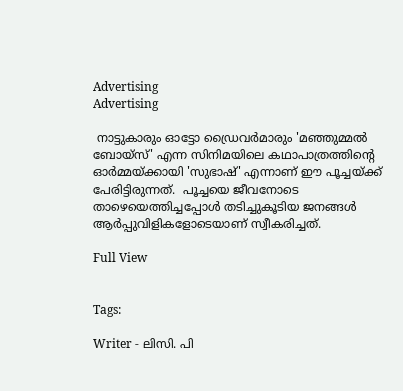Advertising
Advertising

 നാട്ടുകാരും ഓട്ടോ ഡ്രൈവർമാരും 'മഞ്ഞുമ്മൽ ബോയ്സ്' എന്ന സിനിമയിലെ കഥാപാത്രത്തിന്റെ ഓർമ്മയ്ക്കായി 'സുഭാഷ്' എന്നാണ് ഈ പൂച്ചയ്ക്ക് പേരിട്ടിരുന്നത്.  പൂച്ചയെ ജീവനോടെ താഴെയെത്തിച്ചപ്പോൾ തടിച്ചുകൂടിയ ജനങ്ങൾ ആർപ്പുവിളികളോടെയാണ് സ്വീകരിച്ചത്.

Full View


Tags:

Writer - ലിസി. പി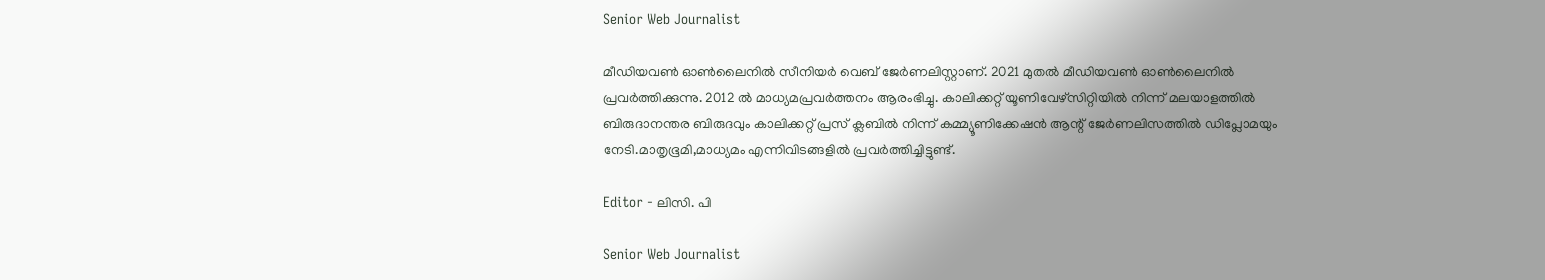Senior Web Journalist

മീഡിയവൺ ഓൺലൈനിൽ സീനിയർ വെബ് ജേർണലിസ്റ്റാണ്. 2021 മുതൽ മീഡിയവൺ ഓൺലൈനിൽ പ്രവർത്തിക്കുന്നു. 2012 ല്‍ മാധ്യമപ്രവര്‍ത്തനം ആരംഭിച്ചു. കാലിക്കറ്റ് യൂണിവേഴ്‌സിറ്റിയിൽ നിന്ന് മലയാളത്തിൽ ബിരുദാനന്തര ബിരുദവും കാലിക്കറ്റ് പ്രസ് ക്ലബിൽ നിന്ന് കമ്മ്യൂണിക്കേഷൻ ആന്റ് ജേർണലിസത്തിൽ ഡിപ്ലോമയും നേടി.മാതൃഭൂമി,മാധ്യമം എന്നിവിടങ്ങളിൽ പ്രവർത്തിച്ചിട്ടുണ്ട്.

Editor - ലിസി. പി

Senior Web Journalist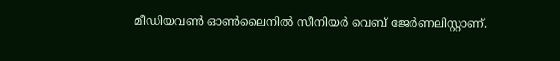മീഡിയവൺ ഓൺലൈനിൽ സീനിയർ വെബ് ജേർണലിസ്റ്റാണ്.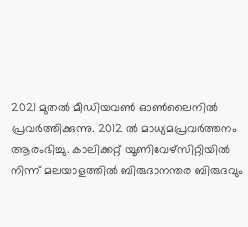2021 മുതൽ മീഡിയവൺ ഓൺലൈനിൽ പ്രവർത്തിക്കുന്നു. 2012 ല്‍ മാധ്യമപ്രവര്‍ത്തനം ആരംഭിച്ചു. കാലിക്കറ്റ് യൂണിവേഴ്‌സിറ്റിയിൽ നിന്ന് മലയാളത്തിൽ ബിരുദാനന്തര ബിരുദവും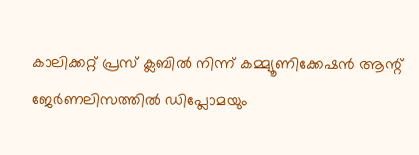കാലിക്കറ്റ് പ്രസ് ക്ലബിൽ നിന്ന് കമ്മ്യൂണിക്കേഷൻ ആന്റ് ജേർണലിസത്തിൽ ഡിപ്ലോമയും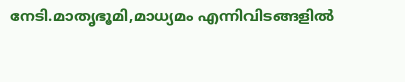നേടി.മാതൃഭൂമി,മാധ്യമം എന്നിവിടങ്ങളിൽ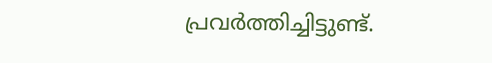പ്രവർത്തിച്ചിട്ടുണ്ട്.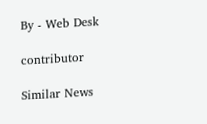By - Web Desk

contributor

Similar News